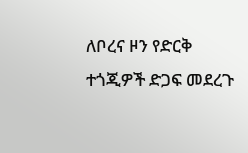ለቦረና ዞን የድርቅ ተጎጂዎች ድጋፍ መደረጉ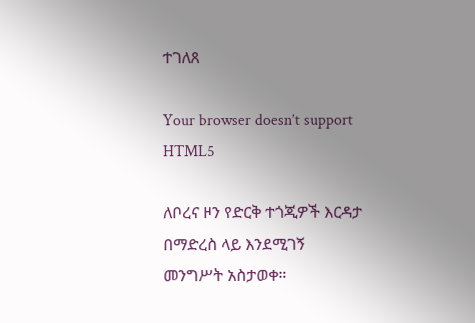ተገለጸ

Your browser doesn’t support HTML5

ለቦረና ዞን የድርቅ ተጎጂዎች እርዳታ በማድረስ ላይ እንደሚገኝ መንግሥት አስታወቀ።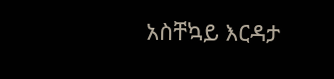አስቸኳይ እርዳታ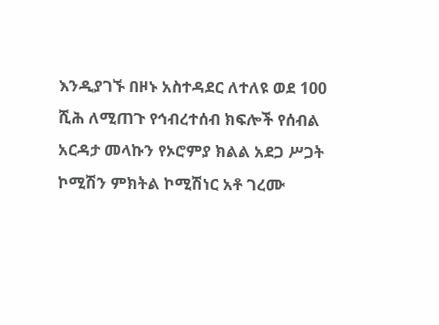እንዲያገኙ በዞኑ አስተዳደር ለተለዩ ወደ 100 ሺሕ ለሚጠጉ የኅብረተሰብ ክፍሎች የሰብል አርዳታ መላኩን የኦሮምያ ክልል አደጋ ሥጋት ኮሚሽን ምክትል ኮሚሽነር አቶ ገረሙ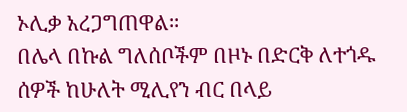ኦሊቃ አረጋግጠዋል።
በሌላ በኩል ግለሰቦችም በዞኑ በድርቅ ለተጎዱ ሰዎች ከሁለት ሚሊየን ብር በላይ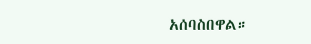አሰባስበዋል።